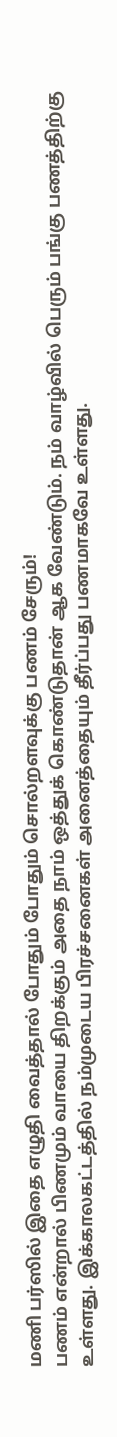மணி பர்ஸில் இதை எழுதி வைத்தால் போதும் போதும் சொல்றளவுக்கு பணம் சேரும்!
பணம் என்றால் பிணமும் வாயை திறக்கும் அதை நாம் ஒத்துக் கொண்டுதான் ஆக வேண்டும். நம் வாழ்வில் பெரும் பங்கு பணத்திற்கு உள்ளது. இக்காலகட்டத்தில் நம்முடைய பிரச்சனைகள் அனைத்தையும் தீர்ப்பது பணமாகவே உள்ளது.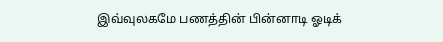இவ்வுலகமே பணத்தின் பின்னாடி ஓடிக்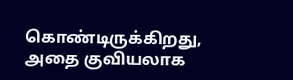கொண்டிருக்கிறது, அதை குவியலாக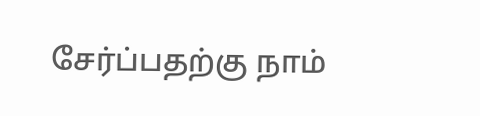சேர்ப்பதற்கு நாம்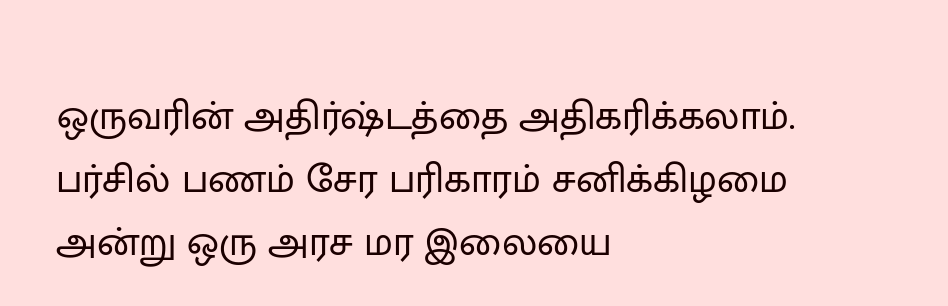ஒருவரின் அதிர்ஷ்டத்தை அதிகரிக்கலாம். பர்சில் பணம் சேர பரிகாரம் சனிக்கிழமை அன்று ஒரு அரச மர இலையை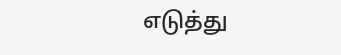எடுத்து